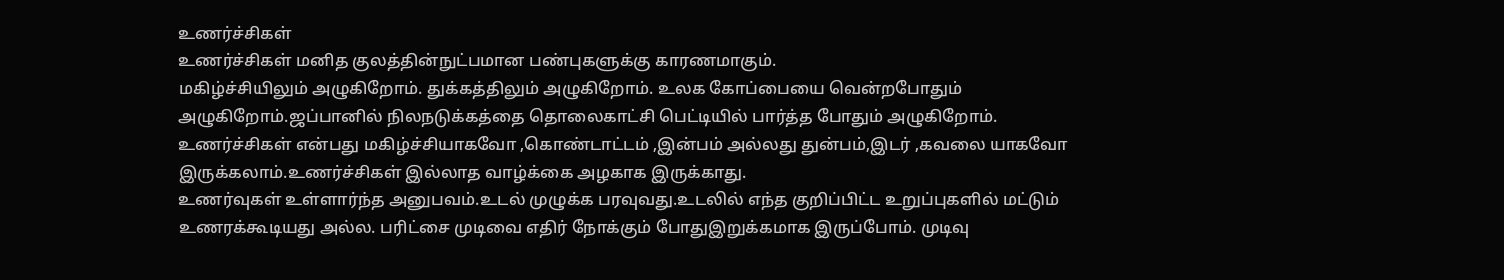உணர்ச்சிகள்
உணர்ச்சிகள் மனித குலத்தின்நுட்பமான பண்புகளுக்கு காரணமாகும்.
மகிழ்ச்சியிலும் அழுகிறோம். துக்கத்திலும் அழுகிறோம். உலக கோப்பையை வென்றபோதும் அழுகிறோம்.ஜப்பானில் நிலநடுக்கத்தை தொலைகாட்சி பெட்டியில் பார்த்த போதும் அழுகிறோம்.
உணர்ச்சிகள் என்பது மகிழ்ச்சியாகவோ ,கொண்டாட்டம் ,இன்பம் அல்லது துன்பம்,இடர் ,கவலை யாகவோ இருக்கலாம்.உணர்ச்சிகள் இல்லாத வாழ்க்கை அழகாக இருக்காது.
உணர்வுகள் உள்ளார்ந்த அனுபவம்.உடல் முழுக்க பரவுவது.உடலில் எந்த குறிப்பிட்ட உறுப்புகளில் மட்டும் உணரக்கூடியது அல்ல. பரிட்சை முடிவை எதிர் நோக்கும் போதுஇறுக்கமாக இருப்போம். முடிவு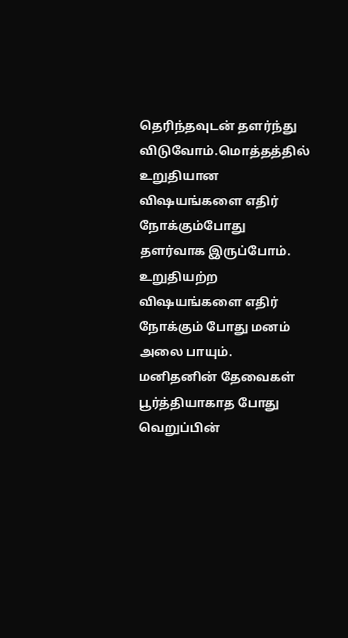தெரிந்தவுடன் தளர்ந்து விடுவோம்.மொத்தத்தில் உறுதியான விஷயங்களை எதிர் நோக்கும்போது தளர்வாக இருப்போம். உறுதியற்ற விஷயங்களை எதிர் நோக்கும் போது மனம் அலை பாயும்.
மனிதனின் தேவைகள் பூர்த்தியாகாத போது வெறுப்பின்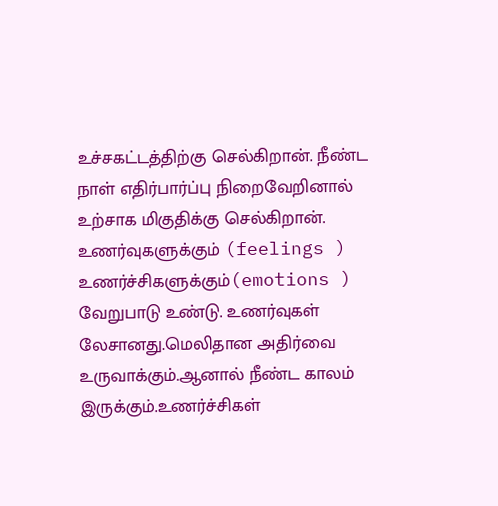உச்சகட்டத்திற்கு செல்கிறான். நீண்ட நாள் எதிர்பார்ப்பு நிறைவேறினால் உற்சாக மிகுதிக்கு செல்கிறான்.
உணர்வுகளுக்கும் (feelings ) உணர்ச்சிகளுக்கும்(emotions ) வேறுபாடு உண்டு. உணர்வுகள் லேசானது.மெலிதான அதிர்வை உருவாக்கும்.ஆனால் நீண்ட காலம் இருக்கும்.உணர்ச்சிகள்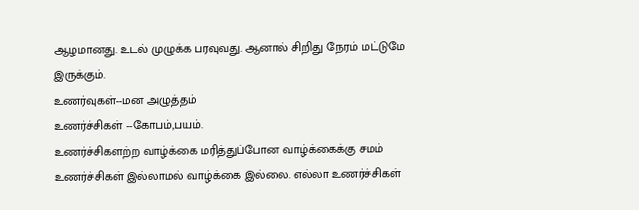ஆழமானது. உடல் முழுக்க பரவுவது. ஆனால் சிறிது நேரம் மட்டுமே இருக்கும்.
உணர்வுகள்--மன அழுத்தம்
உணர்ச்சிகள் --கோபம்,பயம்.
உணர்ச்சிகளற்ற வாழ்க்கை மரித்துப்போன வாழ்க்கைக்கு சமம்
உணர்ச்சிகள் இல்லாமல் வாழ்க்கை இல்லை. எல்லா உணர்ச்சிகள்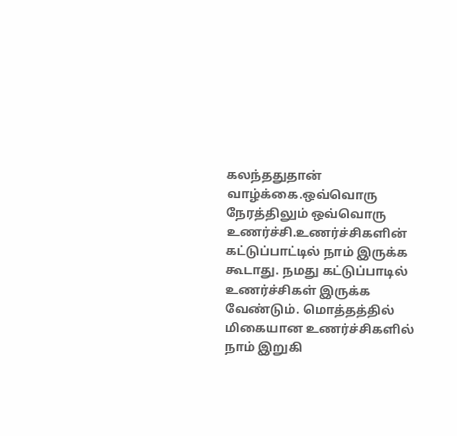கலந்ததுதான் வாழ்க்கை.ஒவ்வொரு நேரத்திலும் ஒவ்வொரு உணர்ச்சி.உணர்ச்சிகளின் கட்டுப்பாட்டில் நாம் இருக்க கூடாது. நமது கட்டுப்பாடில் உணர்ச்சிகள் இருக்க வேண்டும். மொத்தத்தில் மிகையான உணர்ச்சிகளில் நாம் இறுகி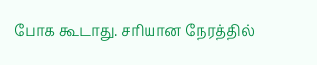போக கூடாது. சரியான நேரத்தில்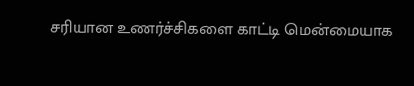சரியான உணர்ச்சிகளை காட்டி மென்மையாக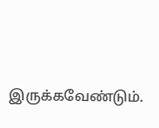இருக்கவேண்டும்.